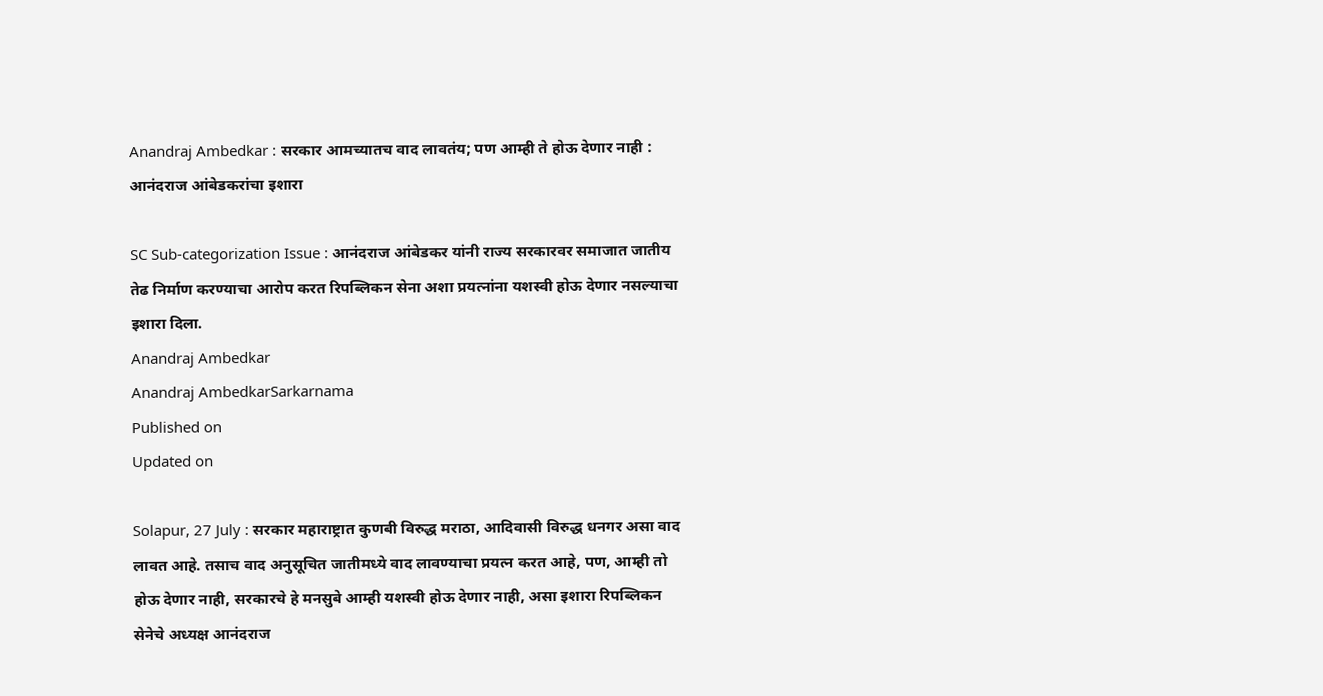Anandraj Ambedkar : सरकार आमच्यातच वाद लावतंय; पण आम्ही ते होऊ देणार नाही : आनंदराज आंबेडकरांचा इशारा

SC Sub-categorization Issue : आनंदराज आंबेडकर यांनी राज्य सरकारवर समाजात जातीय तेढ निर्माण करण्याचा आरोप करत रिपब्लिकन सेना अशा प्रयत्नांना यशस्वी होऊ देणार नसल्याचा इशारा दिला.
Anandraj Ambedkar
Anandraj AmbedkarSarkarnama
Published on
Updated on

Solapur, 27 July : सरकार महाराष्ट्रात कुणबी विरुद्ध मराठा, आदिवासी विरुद्ध धनगर असा वाद लावत आहे. तसाच वाद अनुसूचित जातीमध्ये वाद लावण्याचा प्रयत्न करत आहे, पण, आम्ही तो होऊ देणार नाही, सरकारचे हे मनसुबे आम्ही यशस्वी होऊ देणार नाही, असा इशारा रिपब्लिकन सेनेचे अध्यक्ष आनंदराज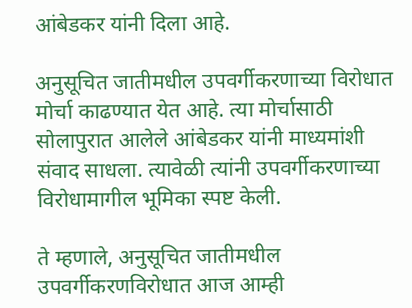आंबेडकर यांनी दिला आहे.

अनुसूचित जातीमधील उपवर्गीकरणाच्या विरोधात मोर्चा काढण्यात येत आहे. त्या मोर्चासाठी सोलापुरात आलेले आंबेडकर यांनी माध्यमांशी संवाद साधला. त्यावेळी त्यांनी उपवर्गीकरणाच्या विरोधामागील भूमिका स्पष्ट केली.

ते म्हणाले, अनुसूचित जातीमधील उपवर्गीकरणविरोधात आज आम्ही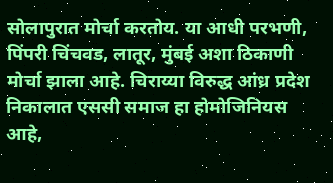सोलापुरात मोर्चा करतोय. या आधी परभणी, पिंपरी चिंचवड, लातूर, मुंबई अशा ठिकाणी मोर्चा झाला आहे. चिराय्या विरुद्ध आंध्र प्रदेश निकालात एससी समाज हा होमोजिनियस आहे,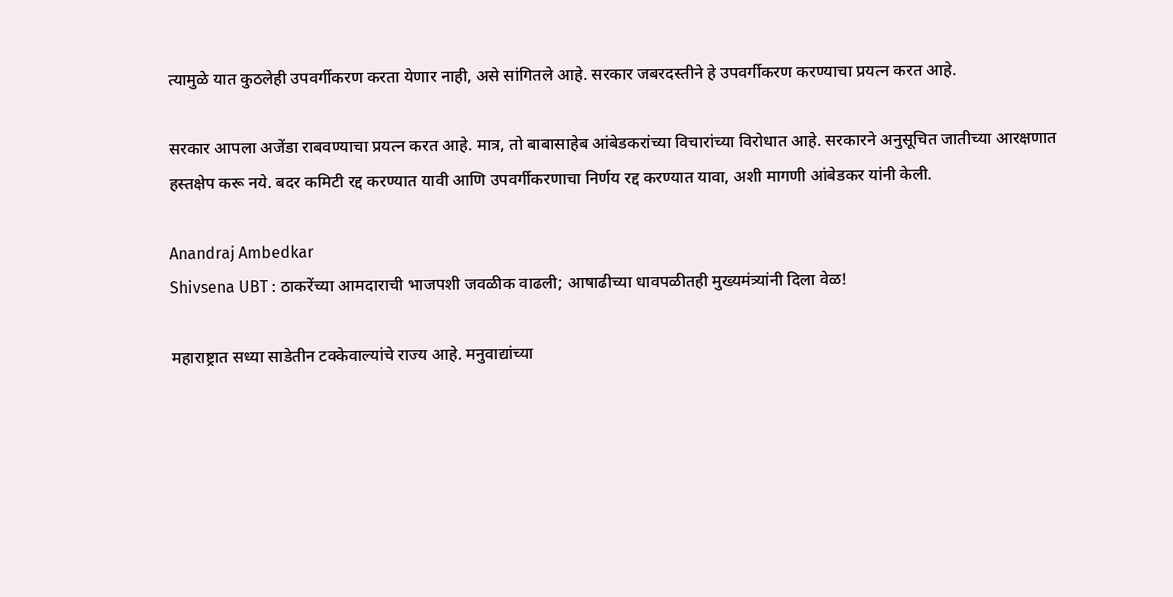त्यामुळे यात कुठलेही उपवर्गीकरण करता येणार नाही, असे सांगितले आहे. सरकार जबरदस्तीने हे उपवर्गीकरण करण्याचा प्रयत्न करत आहे.

सरकार आपला अजेंडा राबवण्याचा प्रयत्न करत आहे. मात्र, तो बाबासाहेब आंबेडकरांच्या विचारांच्या विरोधात आहे. सरकारने अनुसूचित जातीच्या आरक्षणात हस्तक्षेप करू नये. बदर कमिटी रद्द करण्यात यावी आणि उपवर्गीकरणाचा निर्णय रद्द करण्यात यावा, अशी मागणी आंबेडकर यांनी केली.

Anandraj Ambedkar
Shivsena UBT : ठाकरेंच्या आमदाराची भाजपशी जवळीक वाढली; आषाढीच्या धावपळीतही मुख्यमंत्र्यांनी दिला वेळ!

महाराष्ट्रात सध्या साडेतीन टक्केवाल्यांचे राज्य आहे. मनुवाद्यांच्या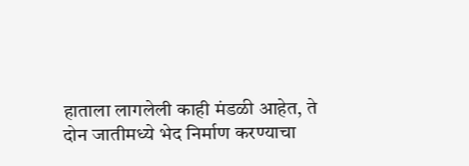हाताला लागलेली काही मंडळी आहेत, ते दोन जातीमध्ये भेद निर्माण करण्याचा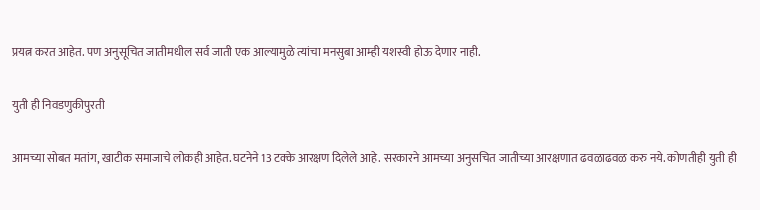प्रयत्न करत आहेत. पण अनुसूचित जातीमधील सर्व जाती एक आल्यामुळे त्यांचा मनसुबा आम्ही यशस्वी होऊ देणार नाही.

युती ही निवडणुकीपुरती

आमच्या सोबत मतांग, खाटीक समाजाचे लोकही आहेत. घटनेने 13 टक्के आरक्षण दिलेले आहे. सरकारने आमच्या अनुसचित जातीच्या आरक्षणात ढवळाढवळ करु नये. कोणतीही युती ही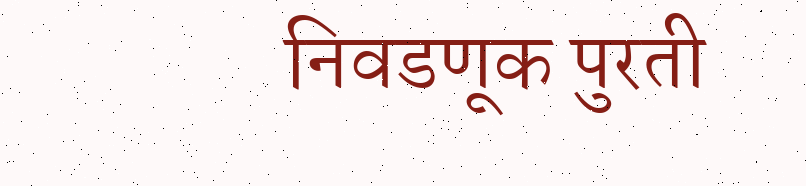निवडणूक पुरती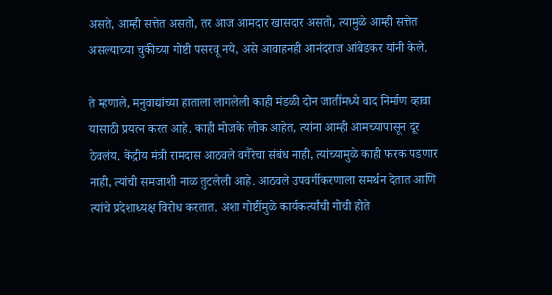असते, आम्ही सत्तेत असतो, तर आज आमदार खासदार असतो, त्यामुळे आम्ही सत्तेत असल्याच्या चुकीच्या गोष्टी पसरवू नये, असे आवाहनही आनंदराज आंबेडकर यांनी केले.

ते म्हणाले, मनुवाद्यांच्या हाताला लागलेली काही मंडळी दोन जातींमध्ये वाद निर्माण व्हावा यासाठी प्रयत्न करत आहे. काही मोजके लोक आहेत, त्यांना आम्ही आमच्यापासून दूर ठेवलंय. केंद्रीय मंत्री रामदास आठवले वगैरेचा संबंध नाही, त्यांच्यामुळे काही फरक पडणार नाही, त्यांची समजाशी नाळ तुटलेली आहे. आठवले उपवर्गीकरणाला समर्थन देतात आणि त्यांचे प्रदेशाध्यक्ष विरोध करतात. अशा गोष्टींमुळे कार्यकर्त्यांची गोची होते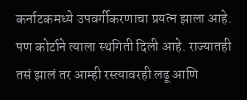कर्नाटकमध्ये उपवर्गीकरणाचा प्रयत्न झाला आहे. पण कोर्टाने त्याला स्थगिती दिली आहे. राज्यातही तसं झालं तर आम्ही रस्त्यावरही लढू आणि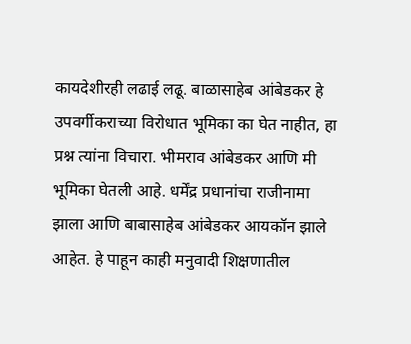कायदेशीरही लढाई लढू. बाळासाहेब आंबेडकर हे उपवर्गीकराच्या विरोधात भूमिका का घेत नाहीत, हा प्रश्न त्यांना विचारा. भीमराव आंबेडकर आणि मी भूमिका घेतली आहे. धर्मेंद्र प्रधानांचा राजीनामा झाला आणि बाबासाहेब आंबेडकर आयकॉन झाले आहेत. हे पाहून काही मनुवादी शिक्षणातील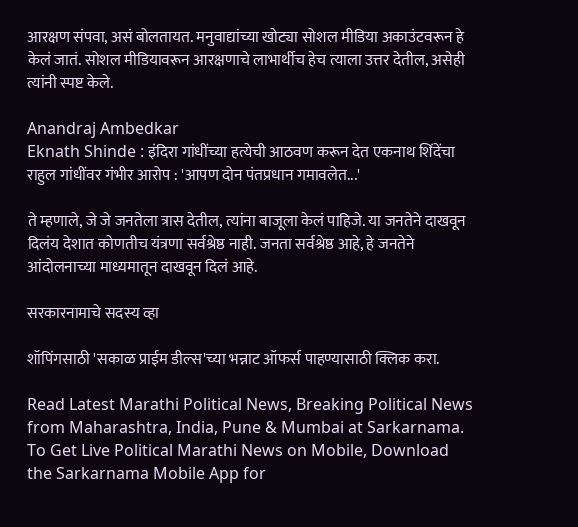आरक्षण संपवा, असं बोलतायत. मनुवाद्यांच्या खोट्या सोशल मीडिया अकाउंटवरून हे केलं जातं. सोशल मीडियावरून आरक्षणाचे लाभार्थीच हेच त्याला उत्तर देतील, असेही त्यांनी स्पष्ट केले.

Anandraj Ambedkar
Eknath Shinde : इंदिरा गांधींच्या हत्येची आठवण करून देत एकनाथ शिंदेंचा राहुल गांधींवर गंभीर आरोप : 'आपण दोन पंतप्रधान गमावलेत...'

ते म्हणाले, जे जे जनतेला त्रास देतील, त्यांना बाजूला केलं पाहिजे. या जनतेने दाखवून दिलंय देशात कोणतीच यंत्रणा सर्वश्रेष्ठ नाही. जनता सर्वश्रेष्ठ आहे, हे जनतेने आंदोलनाच्या माध्यमातून दाखवून दिलं आहे.

सरकारनामाचे सदस्य व्हा

शॉपिंगसाठी 'सकाळ प्राईम डील्स'च्या भन्नाट ऑफर्स पाहण्यासाठी क्लिक करा.

Read Latest Marathi Political News, Breaking Political News from Maharashtra, India, Pune & Mumbai at Sarkarnama. To Get Live Political Marathi News on Mobile, Download the Sarkarnama Mobile App for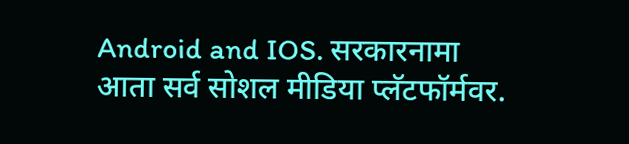Android and IOS. सरकारनामा आता सर्व सोशल मीडिया प्लॅटफॉर्मवर.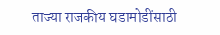ताज्या राजकीय घडामोडींसाठी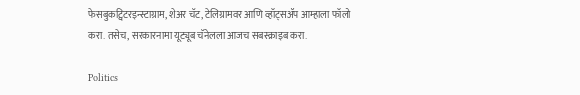फेसबुकट्विटरइन्स्टाग्राम, शेअर चॅट, टेलिग्रामवर आणि व्हॉट्सॲप आम्हाला फॉलो करा. तसेच, सरकारनामा यूट्यूब चॅनेलला आजच सबस्क्राइब करा.

Politics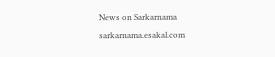News on Sarkarnama
sarkarnama.esakal.com